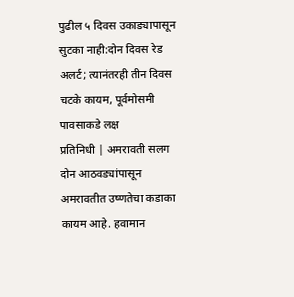पुढील ५ दिवस उकाड्यापासून सुटका नाही:दोन दिवस रेड अलर्ट; त्यानंतरही तीन दिवस चटके कायम, पूर्वमोसमी पावसाकडे लक्ष
प्रतिनिधी | अमरावती सलग दोन आठवड्यांपासून अमरावतीत उष्णतेचा कडाका कायम आहे. हवामान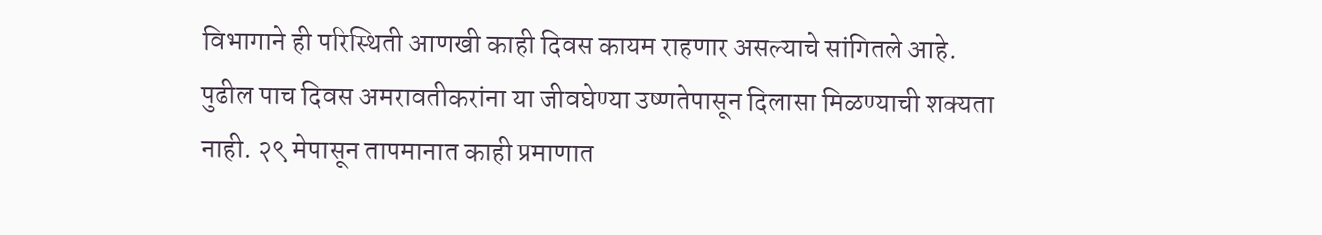विभागाने ही परिस्थिती आणखी काही दिवस कायम राहणार असल्याचे सांगितले आहे. पुढील पाच दिवस अमरावतीकरांना या जीवघेण्या उष्णतेपासून दिलासा मिळण्याची शक्यता नाही. २९ मेपासून तापमानात काही प्रमाणात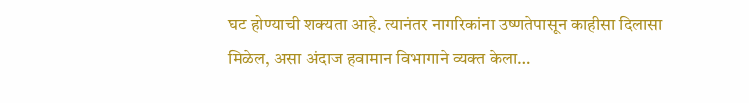घट होण्याची शक्यता आहे. त्यानंतर नागरिकांना उष्णतेपासून काहीसा दिलासा मिळेल, असा अंदाज हवामान विभागाने व्यक्त केला…